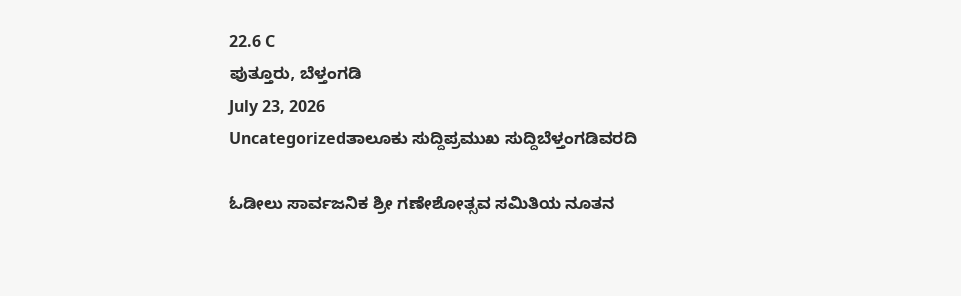22.6 C
ಪುತ್ತೂರು, ಬೆಳ್ತಂಗಡಿ
July 23, 2026
Uncategorizedತಾಲೂಕು ಸುದ್ದಿಪ್ರಮುಖ ಸುದ್ದಿಬೆಳ್ತಂಗಡಿವರದಿ

ಓಡೀಲು ಸಾರ್ವಜನಿಕ ಶ್ರೀ ಗಣೇಶೋತ್ಸವ ಸಮಿತಿಯ ನೂತನ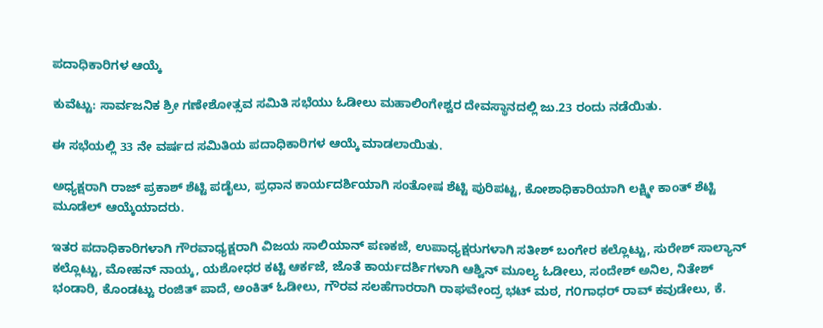ಪದಾಧಿಕಾರಿಗಳ ಆಯ್ಕೆ

ಕುವೆಟ್ಟು: ಸಾರ್ವಜನಿಕ ಶ್ರೀ ಗಣೇಶೋತ್ಸವ ಸಮಿತಿ ಸಭೆಯು ಓಡೀಲು ಮಹಾಲಿಂಗೇಶ್ವರ ದೇವಸ್ಥಾನದಲ್ಲಿ ಜು.23 ರಂದು ನಡೆಯಿತು.

ಈ ಸಭೆಯಲ್ಲಿ 33 ನೇ ವರ್ಷದ ಸಮಿತಿಯ ಪದಾಧಿಕಾರಿಗಳ ಆಯ್ಕೆ ಮಾಡಲಾಯಿತು.

ಅಧ್ಯಕ್ಷರಾಗಿ ರಾಜ್‌ ಪ್ರಕಾಶ್ ಶೆಟ್ಟಿ ಪಡೈಲು, ಪ್ರಧಾನ ಕಾರ್ಯದರ್ಶಿಯಾಗಿ ಸಂತೋಷ ಶೆಟ್ಟಿ ಪುರಿಪಟ್ಟ, ಕೋಶಾಧಿಕಾರಿಯಾಗಿ ಲಕ್ಷ್ಮೀ ಕಾಂತ್ ಶೆಟ್ಟಿ ಮೂಡೆಲ್ ಆಯ್ಕೆಯಾದರು.

ಇತರ ಪದಾಧಿಕಾರಿಗಳಾಗಿ ಗೌರವಾಧ್ಯಕ್ಷರಾಗಿ ವಿಜಯ ಸಾಲಿಯಾನ್ ಪಣಕಜೆ, ಉಪಾಧ್ಯಕ್ಷರುಗಳಾಗಿ ಸತೀಶ್ ಬಂಗೇರ ಕಲ್ಲೊಟ್ಟು, ಸುರೇಶ್ ಸಾಲ್ಯಾನ್ ಕಲ್ಲೊಟ್ಟು, ಮೋಹನ್ ನಾಯ್ಕ, ಯಶೋಧರ ಕಟ್ಟಿ ಆರ್ಕಜೆ, ಜೊತೆ ಕಾರ್ಯದರ್ಶಿಗಳಾಗಿ ಆಶ್ವಿನ್ ಮೂಲ್ಯ ಓಡೀಲು, ಸಂದೇಶ್ ಅನಿಲ, ನಿತೇಶ್ ಭಂಡಾರಿ, ಕೊಂಡಟ್ಟು ರಂಜಿತ್ ಪಾದೆ, ಅಂಕಿತ್ ಓಡೀಲು, ಗೌರವ ಸಲಹೆಗಾರರಾಗಿ ರಾಘವೇಂದ್ರ ಭಟ್ ಮಠ, ಗ೦ಗಾಧರ್ ರಾವ್ ಕವುಡೇಲು, ಕೆ.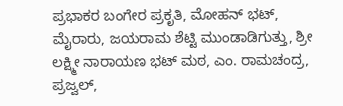ಪ್ರಭಾಕರ ಬಂಗೇರ ಪ್ರಕೃತಿ, ಮೋಹನ್ ಭಟ್, ಮೈರಾರು, ಜಯರಾಮ ಶೆಟ್ಟಿ ಮುಂಡಾಡಿಗುತ್ತು, ಶ್ರೀ ಲಕ್ಷ್ಮೀ ನಾರಾಯಣ ಭಟ್ ಮಠ, ಎಂ. ರಾಮಚಂದ್ರ, ಪ್ರಜ್ವಲ್,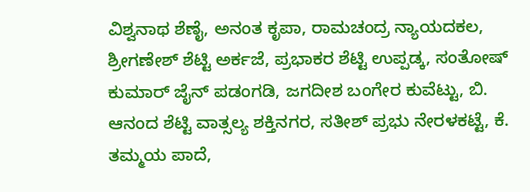ವಿಶ್ವನಾಥ ಶೆಣೈ, ಅನಂತ ಕೃಪಾ, ರಾಮಚಂದ್ರ ನ್ಯಾಯದಕಲ, ಶ್ರೀಗಣೇಶ್ ಶೆಟ್ಟಿ ಅರ್ಕಜೆ, ಪ್ರಭಾಕರ ಶೆಟ್ಟಿ ಉಪ್ಪಡ್ಕ, ಸಂತೋಷ್‌ ಕುಮಾರ್ ಜೈನ್‌ ಪಡಂಗಡಿ, ಜಗದೀಶ ಬಂಗೇರ ಕುವೆಟ್ಟು, ಬಿ. ಆನಂದ ಶೆಟ್ಟಿ ವಾತ್ಸಲ್ಯ ಶಕ್ತಿನಗರ, ಸತೀಶ್ ಪ್ರಭು ನೇರಳಕಟ್ಟೆ, ಕೆ. ತಮ್ಮಯ ಪಾದೆ,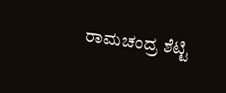ರಾಮಚಂದ್ರ ಶೆಟ್ಟಿ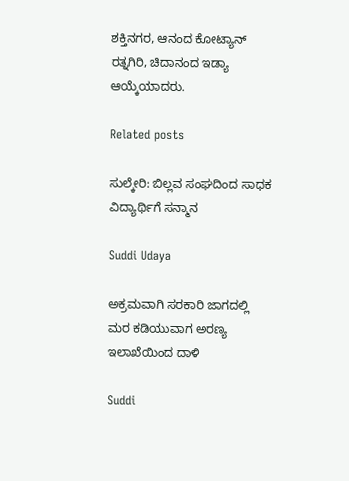ಶಕ್ತಿನಗರ, ಆನಂದ ಕೋಟ್ಯಾನ್ ರತ್ನಗಿರಿ, ಚಿದಾನಂದ ಇಡ್ಯಾ ಆಯ್ಕೆಯಾದರು.

Related posts

ಸುಲ್ಕೇರಿ: ಬಿಲ್ಲವ ಸಂಘದಿಂದ ಸಾಧಕ ವಿದ್ಯಾರ್ಥಿಗೆ ಸನ್ಮಾನ

Suddi Udaya

ಅಕ್ರಮವಾಗಿ ಸರಕಾರಿ ಜಾಗದಲ್ಲಿ ಮರ ಕಡಿಯುವಾಗ ಅರಣ್ಯ ಇಲಾಖೆಯಿಂದ ದಾಳಿ

Suddi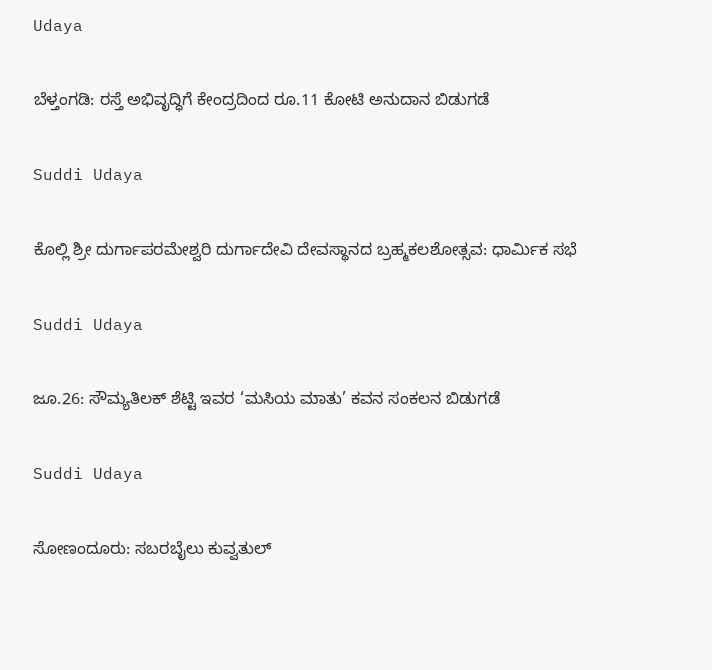Udaya

ಬೆಳ್ತಂಗಡಿ: ರಸ್ತೆ ಅಭಿವೃದ್ಧಿಗೆ ಕೇಂದ್ರದಿಂದ ರೂ.11 ಕೋಟಿ ಅನುದಾನ ಬಿಡುಗಡೆ

Suddi Udaya

ಕೊಲ್ಲಿ ಶ್ರೀ ದುರ್ಗಾಪರಮೇಶ್ವರಿ ದುರ್ಗಾದೇವಿ ದೇವಸ್ಥಾನದ ಬ್ರಹ್ಮಕಲಶೋತ್ಸವ: ಧಾರ್ಮಿಕ ಸಭೆ

Suddi Udaya

ಜೂ.26: ಸೌಮ್ಯತಿಲಕ್ ಶೆಟ್ಟಿ ಇವರ ‘ಮಸಿಯ ಮಾತು’ ಕವನ ಸಂಕಲನ ಬಿಡುಗಡೆ

Suddi Udaya

ಸೋಣಂದೂರು: ಸಬರಬೈಲು ಕುವ್ವತುಲ್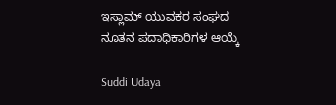ಇಸ್ಲಾಮ್ ಯುವಕರ ಸಂಘದ ನೂತನ ಪದಾಧಿಕಾರಿಗಳ ಆಯ್ಕೆ

Suddi Udaya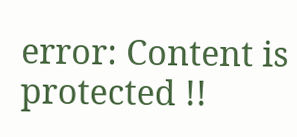error: Content is protected !!